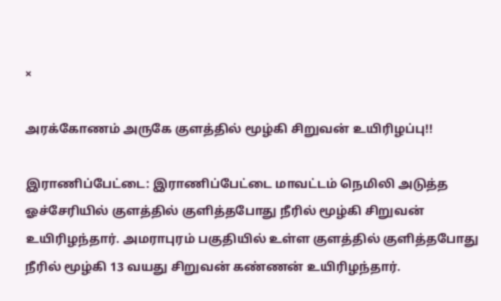×

அரக்கோணம் அருகே குளத்தில் மூழ்கி சிறுவன் உயிரிழப்பு!!

இராணிப்பேட்டை: இராணிப்பேட்டை மாவட்டம் நெமிலி அடுத்த ஓச்சேரியில் குளத்தில் குளித்தபோது நீரில் மூழ்கி சிறுவன் உயிரிழந்தார். அமராபுரம் பகுதியில் உள்ள குளத்தில் குளித்தபோது நீரில் மூழ்கி 13 வயது சிறுவன் கண்ணன் உயிரிழந்தார்.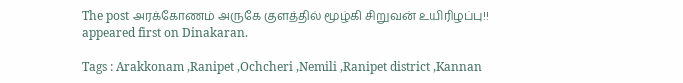The post அரக்கோணம் அருகே குளத்தில் மூழ்கி சிறுவன் உயிரிழப்பு!! appeared first on Dinakaran.

Tags : Arakkonam ,Ranipet ,Ochcheri ,Nemili ,Ranipet district ,Kannan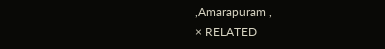,Amarapuram ,
× RELATED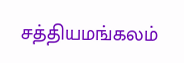சத்தியமங்கலம்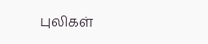புலிகள்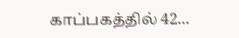காப்பகத்தில் 42...